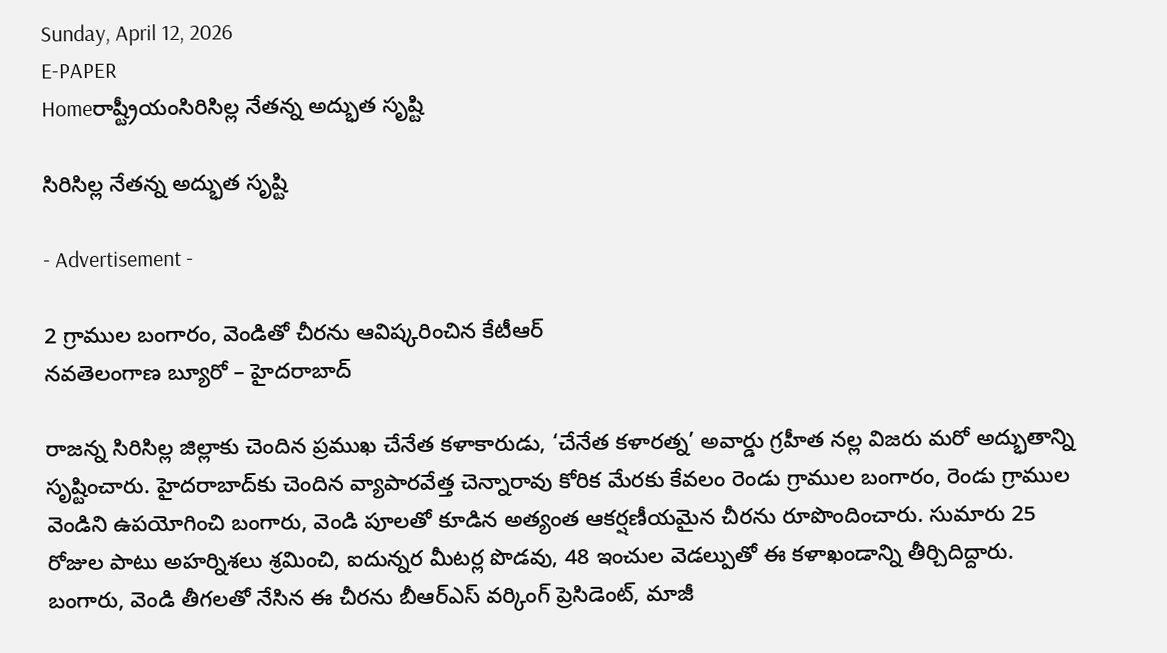Sunday, April 12, 2026
E-PAPER
Homeరాష్ట్రీయంసిరిసిల్ల నేతన్న అద్భుత సృష్టి

సిరిసిల్ల నేతన్న అద్భుత సృష్టి

- Advertisement -

2 గ్రాముల బంగారం, వెండితో చీరను ఆవిష్కరించిన కేటీఆర్‌
నవతెలంగాణ బ్యూరో – హైదరాబాద్‌

రాజన్న సిరిసిల్ల జిల్లాకు చెందిన ప్రముఖ చేనేత కళాకారుడు, ‘చేనేత కళారత్న’ అవార్డు గ్రహీత నల్ల విజరు మరో అద్భుతాన్ని సృష్టించారు. హైదరాబాద్‌కు చెందిన వ్యాపారవేత్త చెన్నారావు కోరిక మేరకు కేవలం రెండు గ్రాముల బంగారం, రెండు గ్రాముల వెండిని ఉపయోగించి బంగారు, వెండి పూలతో కూడిన అత్యంత ఆకర్షణీయమైన చీరను రూపొందించారు. సుమారు 25 రోజుల పాటు అహర్నిశలు శ్రమించి, ఐదున్నర మీటర్ల పొడవు, 48 ఇంచుల వెడల్పుతో ఈ కళాఖండాన్ని తీర్చిదిద్దారు. బంగారు, వెండి తీగలతో నేసిన ఈ చీరను బీఆర్‌ఎస్‌ వర్కింగ్‌ ప్రెసిడెంట్‌, మాజీ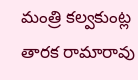మంత్రి కల్వకుంట్ల తారక రామారావు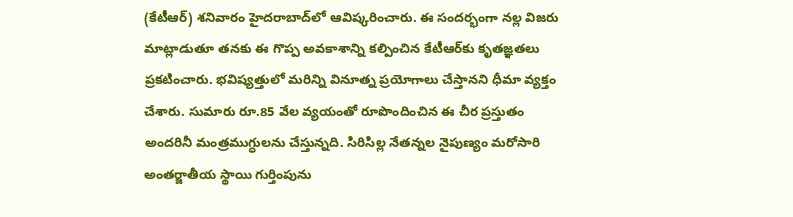(కేటీఆర్‌) శనివారం హైదరాబాద్‌లో ఆవిష్కరించారు. ఈ సందర్భంగా నల్ల విజరు మాట్లాడుతూ తనకు ఈ గొప్ప అవకాశాన్ని కల్పించిన కేటీఆర్‌కు కృతజ్ఞతలు ప్రకటించారు. భవిష్యత్తులో మరిన్ని వినూత్న ప్రయోగాలు చేస్తానని ధీమా వ్యక్తం చేశారు. సుమారు రూ.85 వేల వ్యయంతో రూపొందించిన ఈ చీర ప్రస్తుతం అందరినీ మంత్రముగ్ధులను చేస్తున్నది. సిరిసిల్ల నేతన్నల నైపుణ్యం మరోసారి అంతర్జాతీయ స్థాయి గుర్తింపును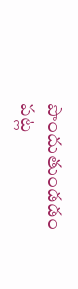పొందుతుండడం పట్ల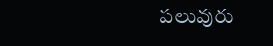పలువురు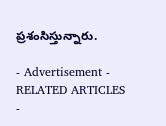ప్రశంసిస్తున్నారు.

- Advertisement -
RELATED ARTICLES
-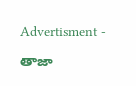Advertisment -

తాజా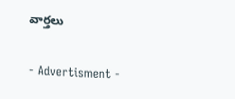వార్తలు

- Advertisment -